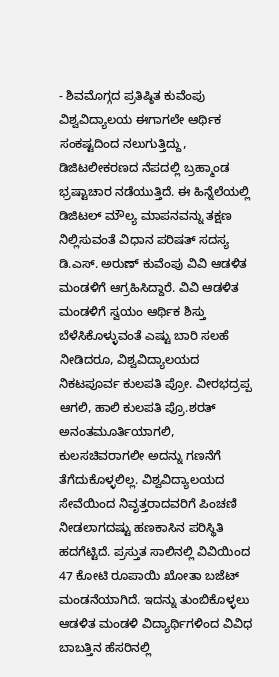- ಶಿವಮೊಗ್ಗದ ಪ್ರತಿಷ್ಠಿತ ಕುವೆಂಪು ವಿಶ್ವವಿದ್ಯಾಲಯ ಈಗಾಗಲೇ ಆರ್ಥಿಕ ಸಂಕಷ್ಟದಿಂದ ನಲುಗುತ್ತಿದ್ದು, ಡಿಜಿಟಲೀಕರಣದ ನೆಪದಲ್ಲಿ ಬ್ರಹ್ಮಾಂಡ ಭ್ರಷ್ಟಾಚಾರ ನಡೆಯುತ್ತಿದೆ. ಈ ಹಿನ್ನೆಲೆಯಲ್ಲಿ ಡಿಜಿಟಲ್ ಮೌಲ್ಯ ಮಾಪನವನ್ನು ತಕ್ಷಣ ನಿಲ್ಲಿಸುವಂತೆ ವಿಧಾನ ಪರಿಷತ್ ಸದಸ್ಯ ಡಿ.ಎಸ್. ಅರುಣ್ ಕುವೆಂಪು ವಿವಿ ಆಡಳಿತ ಮಂಡಳಿಗೆ ಆಗ್ರಹಿಸಿದ್ದಾರೆ. ವಿವಿ ಆಡಳಿತ ಮಂಡಳಿಗೆ ಸ್ವಯಂ ಆರ್ಥಿಕ ಶಿಸ್ತು ಬೆಳೆಸಿಕೊಳ್ಳುವಂತೆ ಎಷ್ಟು ಬಾರಿ ಸಲಹೆ ನೀಡಿದರೂ, ವಿಶ್ವವಿದ್ಯಾಲಯದ ನಿಕಟಪೂರ್ವ ಕುಲಪತಿ ಪ್ರೋ. ವೀರಭದ್ರಪ್ಪ ಆಗಲಿ, ಹಾಲಿ ಕುಲಪತಿ ಪ್ರೊ.ಶರತ್ ಅನಂತಮೂರ್ತಿಯಾಗಲಿ, ಕುಲಸಚಿವರಾಗಲೀ ಅದನ್ನು ಗಣನೆಗೆ ತೆಗೆದುಕೊಳ್ಳಲಿಲ್ಲ. ವಿಶ್ವವಿದ್ಯಾಲಯದ ಸೇವೆಯಿಂದ ನಿವೃತ್ತರಾದವರಿಗೆ ಪಿಂಚಣಿ ನೀಡಲಾಗದಷ್ಟು ಹಣಕಾಸಿನ ಪರಿಸ್ಥಿತಿ ಹದಗೆಟ್ಟಿದೆ. ಪ್ರಸ್ತುತ ಸಾಲಿನಲ್ಲಿ ವಿವಿಯಿಂದ 47 ಕೋಟಿ ರೂಪಾಯಿ ಖೋತಾ ಬಜೆಟ್ ಮಂಡನೆಯಾಗಿದೆ. ಇದನ್ನು ತುಂಬಿಕೊಳ್ಳಲು ಆಡಳಿತ ಮಂಡಳಿ ವಿದ್ಯಾರ್ಥಿಗಳಿಂದ ವಿವಿಧ ಬಾಬತ್ತಿನ ಹೆಸರಿನಲ್ಲಿ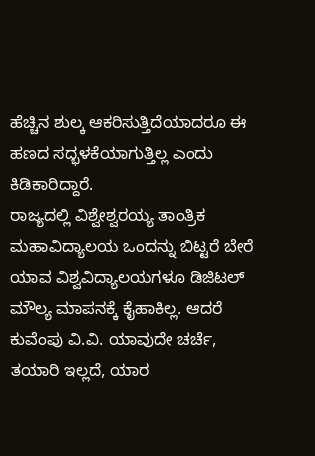ಹೆಚ್ಚಿನ ಶುಲ್ಕ ಆಕರಿಸುತ್ತಿದೆಯಾದರೂ ಈ ಹಣದ ಸದ್ಭಳಕೆಯಾಗುತ್ತಿಲ್ಲ ಎಂದು ಕಿಡಿಕಾರಿದ್ದಾರೆ.
ರಾಜ್ಯದಲ್ಲಿ ವಿಶ್ವೇಶ್ವರಯ್ಯ ತಾಂತ್ರಿಕ ಮಹಾವಿದ್ಯಾಲಯ ಒಂದನ್ನು ಬಿಟ್ಟರೆ ಬೇರೆ ಯಾವ ವಿಶ್ವವಿದ್ಯಾಲಯಗಳೂ ಡಿಜಿಟಲ್ ಮೌಲ್ಯ ಮಾಪನಕ್ಕೆ ಕೈಹಾಕಿಲ್ಲ. ಆದರೆ ಕುವೆಂಪು ವಿ.ವಿ. ಯಾವುದೇ ಚರ್ಚೆ, ತಯಾರಿ ಇಲ್ಲದೆ, ಯಾರ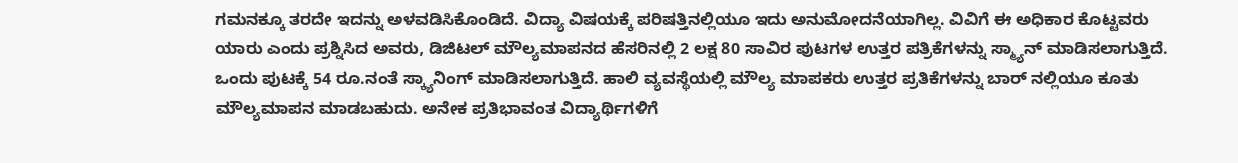ಗಮನಕ್ಕೂ ತರದೇ ಇದನ್ನು ಅಳವಡಿಸಿಕೊಂಡಿದೆ. ವಿದ್ಯಾ ವಿಷಯಕ್ಕೆ ಪರಿಷತ್ತಿನಲ್ಲಿಯೂ ಇದು ಅನುಮೋದನೆಯಾಗಿಲ್ಲ. ವಿವಿಗೆ ಈ ಅಧಿಕಾರ ಕೊಟ್ಟವರು ಯಾರು ಎಂದು ಪ್ರಶ್ನಿಸಿದ ಅವರು, ಡಿಜಿಟಲ್ ಮೌಲ್ಯಮಾಪನದ ಹೆಸರಿನಲ್ಲಿ 2 ಲಕ್ಷ 80 ಸಾವಿರ ಪುಟಗಳ ಉತ್ತರ ಪತ್ರಿಕೆಗಳನ್ನು ಸ್ಮ್ಯಾನ್ ಮಾಡಿಸಲಾಗುತ್ತಿದೆ. ಒಂದು ಪುಟಕ್ಕೆ 54 ರೂ.ನಂತೆ ಸ್ಕ್ಯಾನಿಂಗ್ ಮಾಡಿಸಲಾಗುತ್ತಿದೆ. ಹಾಲಿ ವ್ಯವಸ್ಥೆಯಲ್ಲಿ ಮೌಲ್ಯ ಮಾಪಕರು ಉತ್ತರ ಪ್ರತಿಕೆಗಳನ್ನು ಬಾರ್ ನಲ್ಲಿಯೂ ಕೂತು ಮೌಲ್ಯಮಾಪನ ಮಾಡಬಹುದು. ಅನೇಕ ಪ್ರತಿಭಾವಂತ ವಿದ್ಯಾರ್ಥಿಗಳಿಗೆ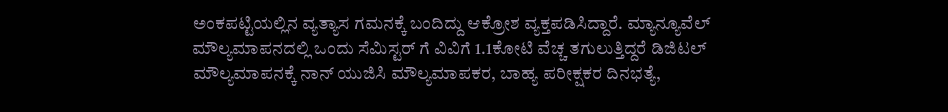ಅಂಕಪಟ್ಟಿಯಲ್ಲಿನ ವ್ಯತ್ಯಾಸ ಗಮನಕ್ಕೆ ಬಂದಿದ್ದು ಆಕ್ರೋಶ ವ್ಯಕ್ತಪಡಿಸಿದ್ದಾರೆ. ಮ್ಯಾನ್ಯೂವೆಲ್ ಮೌಲ್ಯಮಾಪನದಲ್ಲಿ ಒಂದು ಸೆಮಿಸ್ಟರ್ ಗೆ ವಿವಿಗೆ 1.1ಕೋಟಿ ವೆಚ್ಚ ತಗುಲುತ್ತಿದ್ದರೆ ಡಿಜಿಟಲ್ ಮೌಲ್ಯಮಾಪನಕ್ಕೆ ನಾನ್ ಯುಜಿಸಿ ಮೌಲ್ಯಮಾಪಕರ, ಬಾಹ್ಯ ಪರೀಕ್ಷಕರ ದಿನಭತ್ಯೆ,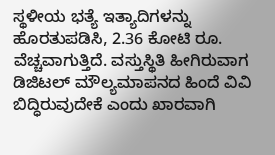ಸ್ಥಳೀಯ ಭತ್ಯೆ ಇತ್ಯಾದಿಗಳನ್ನು ಹೊರತುಪಡಿಸಿ, 2.36 ಕೋಟಿ ರೂ. ವೆಚ್ಚವಾಗುತ್ತಿದೆ. ವಸ್ತುಸ್ಥಿತಿ ಹೀಗಿರುವಾಗ ಡಿಜಿಟಲ್ ಮೌಲ್ಯಮಾಪನದ ಹಿಂದೆ ವಿವಿ ಬಿದ್ಧಿರುವುದೇಕೆ ಎಂದು ಖಾರವಾಗಿ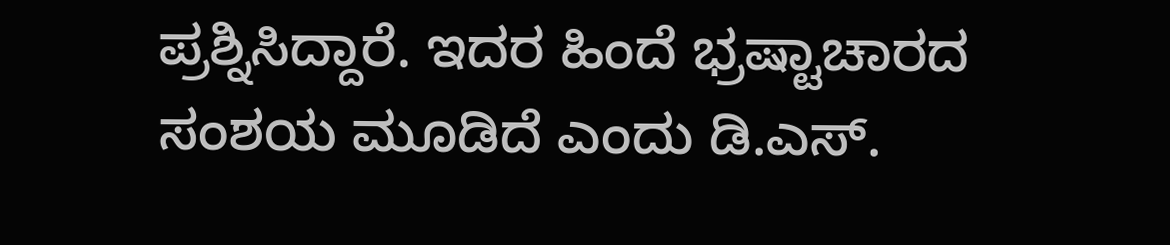ಪ್ರಶ್ನಿಸಿದ್ದಾರೆ. ಇದರ ಹಿಂದೆ ಭ್ರಷ್ಟಾಚಾರದ ಸಂಶಯ ಮೂಡಿದೆ ಎಂದು ಡಿ.ಎಸ್.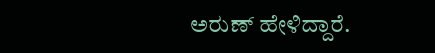ಅರುಣ್ ಹೇಳಿದ್ದಾರೆ.